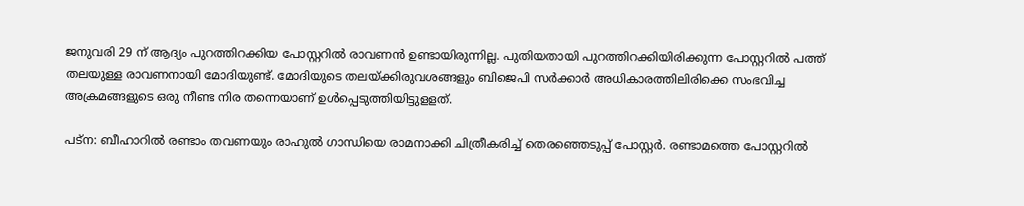ജനുവരി 29 ന് ആദ്യം പുറത്തിറക്കിയ പോസ്റ്ററിൽ രാവണൻ ഉണ്ടായിരുന്നില്ല. പുതിയതായി പുറത്തിറക്കിയിരിക്കുന്ന പോസ്റ്ററിൽ പത്ത് തലയുള്ള രാവണനായി മോദിയുണ്ട്. മോദിയുടെ തലയ്ക്കിരുവശങ്ങളും ബിജെപി സർക്കാർ അധികാരത്തിലിരിക്കെ സംഭവിച്ച അക്രമങ്ങളുടെ ഒരു നീണ്ട നിര തന്നെയാണ് ഉൾപ്പെടുത്തിയിട്ടുളളത്.

പട്ന: ബീഹാറിൽ രണ്ടാം തവണയും രാഹുൽ ഗാന്ധിയെ രാമനാക്കി ചിത്രീകരിച്ച് തെരഞ്ഞെടുപ്പ് പോസ്റ്റർ. രണ്ടാമത്തെ പോസ്റ്ററിൽ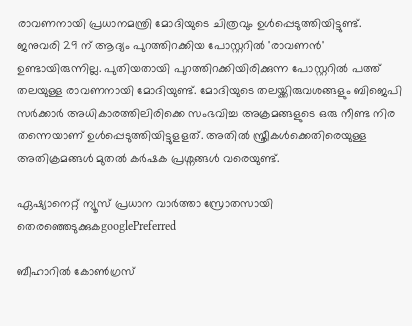രാവണനായി പ്രധാനമന്ത്രി മോദിയുടെ ചിത്രവും ഉൾപ്പെടുത്തിയിട്ടുണ്ട്. ജനുവരി 29 ന് ആദ്യം പുറത്തിറക്കിയ പോസ്റ്ററിൽ 'രാവണൻ' ഉണ്ടായിരുന്നില്ല. പുതിയതായി പുറത്തിറക്കിയിരിക്കുന്ന പോസ്റ്ററിൽ പത്ത് തലയുള്ള രാവണനായി മോദിയുണ്ട്. മോദിയുടെ തലയ്ക്കിരുവശങ്ങളും ബിജെപി സർക്കാർ അധികാരത്തിലിരിക്കെ സംഭവിച്ച അക്രമങ്ങളുടെ ഒരു നീണ്ട നിര തന്നെയാണ് ഉൾപ്പെടുത്തിയിട്ടുളളത്. അതിൽ സ്ത്രീകൾക്കെതിരെയുള്ള അതിക്രമങ്ങൾ മുതൽ കർഷക പ്രശ്നങ്ങൾ‌ വരെയുണ്ട്.

ഏഷ്യാനെറ്റ് ന്യൂസ് പ്രധാന വാർത്താ സ്രോതസായി തെരഞ്ഞെടുക്കുകgooglePreferred

ബീഹാറിൽ കോൺഗ്രസ്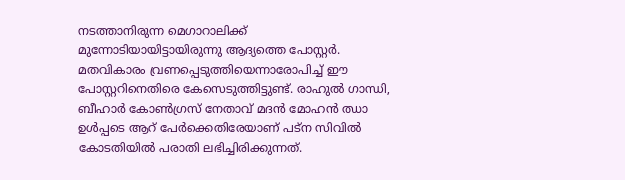നടത്താനിരുന്ന മെഗാറാലിക്ക് മുന്നോടിയായിട്ടായിരുന്നു ആദ്യത്തെ പോസ്റ്റർ. മതവികാരം വ്രണപ്പെടുത്തിയെന്നാരോപിച്ച് ഈ പോസ്റ്ററിനെതിരെ കേസെടുത്തിട്ടുണ്ട്. രാഹുൽ ഗാന്ധി, ബീഹാർ കോൺഗ്രസ് നേതാവ് മദൻ മോഹൻ ഝാ ഉൾപ്പടെ ആറ് പേർക്കെതിരേയാണ് പട്ന സിവിൽ കോടതിയിൽ പരാതി ലഭിച്ചിരിക്കുന്നത്.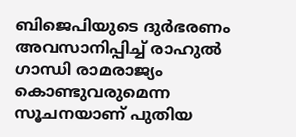ബിജെപിയുടെ ദുർഭരണം അവസാനിപ്പിച്ച് രാഹുൽ ഗാന്ധി രാമരാജ്യം കൊണ്ടുവരുമെന്ന സൂചനയാണ് പുതിയ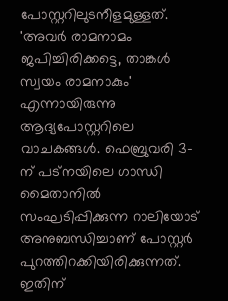പോസ്റ്ററിലുടനീളമുള്ളത്. 'അവർ രാമനാമം ജപിച്ചിരിക്കട്ടെ, താങ്കൾ സ്വയം രാമനാകും' എന്നായിരുന്നു ആദ്യപോസ്റ്ററിലെ വാചകങ്ങൾ. ഫെബ്രുവരി 3-ന് പട്നയിലെ ഗാന്ധി മൈതാനിൽ സംഘടിപ്പിക്കുന്ന റാലിയോട് അനുബന്ധിച്ചാണ് പോസ്റ്റർ പുറത്തിറക്കിയിരിക്കുന്നത്. ഇതിന്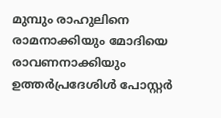മുമ്പും രാഹുലിനെ രാമനാക്കിയും മോദിയെ രാവണനാക്കിയും ഉത്തർപ്രദേശിൾ പോസ്റ്റർ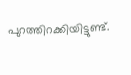പുറത്തിറക്കിയിട്ടുണ്ട്.